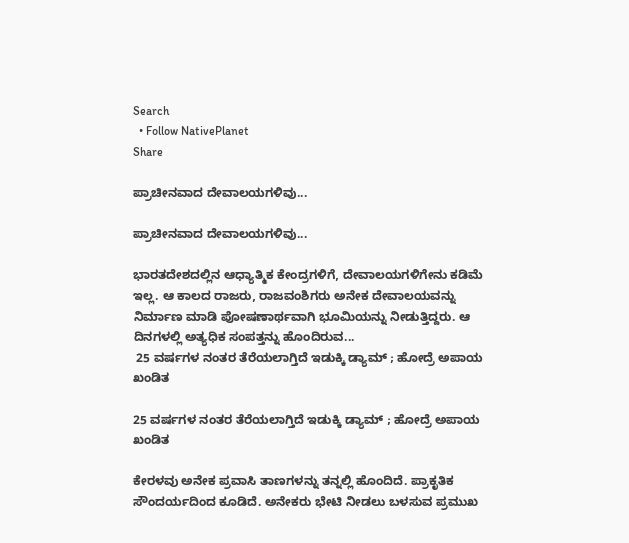Search
  • Follow NativePlanet
Share

ಪ್ರಾಚೀನವಾದ ದೇವಾಲಯಗಳಿವು...

ಪ್ರಾಚೀನವಾದ ದೇವಾಲಯಗಳಿವು...

ಭಾರತದೇಶದಲ್ಲಿನ ಆಧ್ಯಾತ್ಮಿಕ ಕೇಂದ್ರಗಳಿಗೆ, ದೇವಾಲಯಗಳಿಗೇನು ಕಡಿಮೆ ಇಲ್ಲ. ಆ ಕಾಲದ ರಾಜರು, ರಾಜವಂಶಿಗರು ಅನೇಕ ದೇವಾಲಯವನ್ನು ನಿರ್ಮಾಣ ಮಾಡಿ ಪೋಷಣಾರ್ಥವಾಗಿ ಭೂಮಿಯನ್ನು ನೀಡುತ್ತಿದ್ದರು. ಆ ದಿನಗಳಲ್ಲಿ ಅತ್ಯಧಿಕ ಸಂಪತ್ತನ್ನು ಹೊಂದಿರುವ...
 25 ವರ್ಷಗಳ ನಂತರ ತೆರೆಯಲಾಗ್ತಿದೆ ಇಡುಕ್ಕಿ ಡ್ಯಾಮ್ ; ಹೋದ್ರೆ ಅಪಾಯ ಖಂಡಿತ

25 ವರ್ಷಗಳ ನಂತರ ತೆರೆಯಲಾಗ್ತಿದೆ ಇಡುಕ್ಕಿ ಡ್ಯಾಮ್ ; ಹೋದ್ರೆ ಅಪಾಯ ಖಂಡಿತ

ಕೇರಳವು ಅನೇಕ ಪ್ರವಾಸಿ ತಾಣಗಳನ್ನು ತನ್ನಲ್ಲಿ ಹೊಂದಿದೆ. ಪ್ರಾಕೃತಿಕ ಸೌಂದರ್ಯದಿಂದ ಕೂಡಿದೆ. ಅನೇಕರು ಭೇಟಿ ನೀಡಲು ಬಳಸುವ ಪ್ರಮುಖ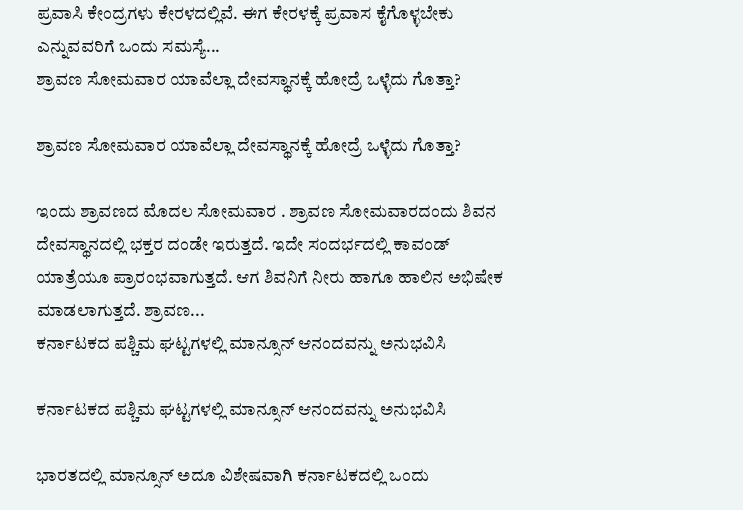ಪ್ರವಾಸಿ ಕೇಂದ್ರಗಳು ಕೇರಳದಲ್ಲಿವೆ. ಈಗ ಕೇರಳಕ್ಕೆ ಪ್ರವಾಸ ಕೈಗೊಳ್ಳಬೇಕು ಎನ್ನುವವರಿಗೆ ಒಂದು ಸಮಸ್ಯೆ...
ಶ್ರಾವಣ ಸೋಮವಾರ ಯಾವೆಲ್ಲಾ ದೇವಸ್ಥಾನಕ್ಕೆ ಹೋದ್ರೆ ಒಳ್ಳೆದು ಗೊತ್ತಾ?

ಶ್ರಾವಣ ಸೋಮವಾರ ಯಾವೆಲ್ಲಾ ದೇವಸ್ಥಾನಕ್ಕೆ ಹೋದ್ರೆ ಒಳ್ಳೆದು ಗೊತ್ತಾ?

ಇಂದು ಶ್ರಾವಣದ ಮೊದಲ ಸೋಮವಾರ . ಶ್ರಾವಣ ಸೋಮವಾರದಂದು ಶಿವನ ದೇವಸ್ಥಾನದಲ್ಲಿ ಭಕ್ತರ ದಂಡೇ ಇರುತ್ತದೆ. ಇದೇ ಸಂದರ್ಭದಲ್ಲಿ ಕಾವಂಡ್ ಯಾತ್ರೆಯೂ ಪ್ರಾರಂಭವಾಗುತ್ತದೆ. ಆಗ ಶಿವನಿಗೆ ನೀರು ಹಾಗೂ ಹಾಲಿನ ಅಭಿಷೇಕ ಮಾಡಲಾಗುತ್ತದೆ. ಶ್ರಾವಣ...
ಕರ್ನಾಟಕದ ಪಶ್ಚಿಮ ಘಟ್ಟಗಳಲ್ಲಿ ಮಾನ್ಸೂನ್ ಆನಂದವನ್ನು ಅನುಭವಿಸಿ

ಕರ್ನಾಟಕದ ಪಶ್ಚಿಮ ಘಟ್ಟಗಳಲ್ಲಿ ಮಾನ್ಸೂನ್ ಆನಂದವನ್ನು ಅನುಭವಿಸಿ

ಭಾರತದಲ್ಲಿ ಮಾನ್ಸೂನ್ ಅದೂ ವಿಶೇಷವಾಗಿ ಕರ್ನಾಟಕದಲ್ಲಿ ಒಂದು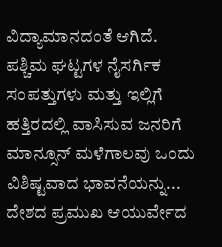ವಿದ್ಯಾಮಾನದಂತೆ ಆಗಿದೆ. ಪಶ್ಚಿಮ ಘಟ್ಟಗಳ ನೈಸರ್ಗಿಕ ಸಂಪತ್ತುಗಳು ಮತ್ತು ಇಲ್ಲಿಗೆ ಹತ್ತಿರದಲ್ಲಿ ವಾಸಿಸುವ ಜನರಿಗೆ ಮಾನ್ಸೂನ್ ಮಳೆಗಾಲವು ಒಂದು ವಿಶಿಷ್ಟವಾದ ಭಾವನೆಯನ್ನು...
ದೇಶದ ಪ್ರಮುಖ ಆಯುರ್ವೇದ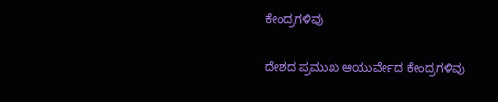ಕೇಂದ್ರಗಳಿವು

ದೇಶದ ಪ್ರಮುಖ ಆಯುರ್ವೇದ ಕೇಂದ್ರಗಳಿವು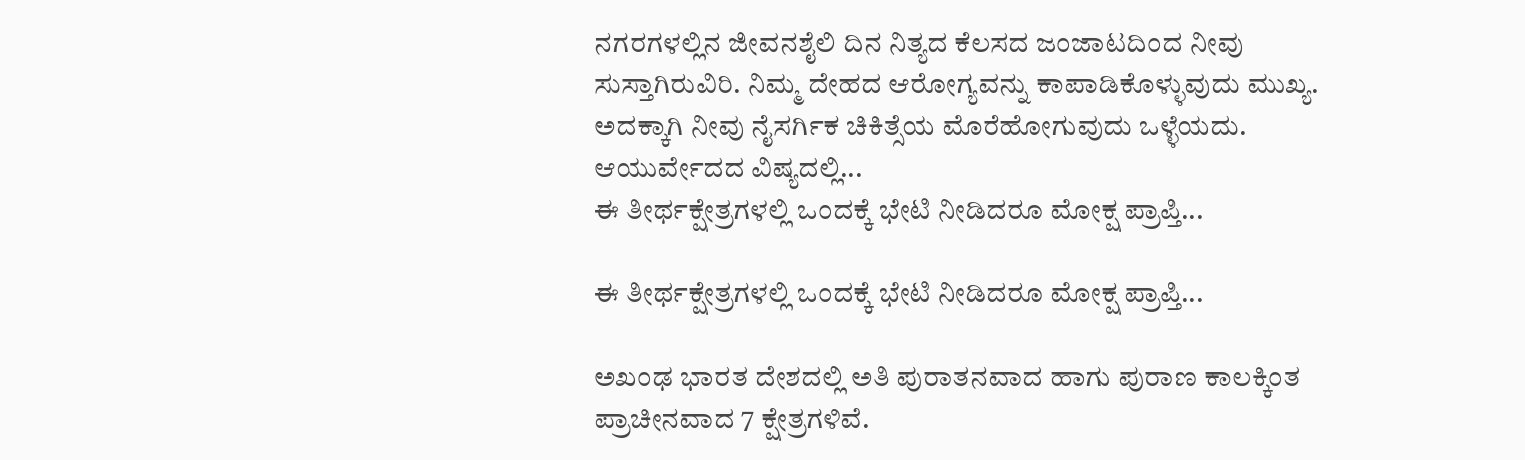ನಗರಗಳಲ್ಲಿನ ಜೀವನಶೈಲಿ ದಿನ ನಿತ್ಯದ ಕೆಲಸದ ಜಂಜಾಟದಿಂದ ನೀವು ಸುಸ್ತಾಗಿರುವಿರಿ. ನಿಮ್ಮ ದೇಹದ ಆರೋಗ್ಯವನ್ನು ಕಾಪಾಡಿಕೊಳ್ಳುವುದು ಮುಖ್ಯ. ಅದಕ್ಕಾಗಿ ನೀವು ನೈಸರ್ಗಿಕ ಚಿಕಿತ್ಸೆಯ ಮೊರೆಹೋಗುವುದು ಒಳ್ಳೆಯದು. ಆಯುರ್ವೇದದ ವಿಷ್ಯದಲ್ಲಿ...
ಈ ತೀರ್ಥಕ್ಷೇತ್ರಗಳಲ್ಲಿ ಒಂದಕ್ಕೆ ಭೇಟಿ ನೀಡಿದರೂ ಮೋಕ್ಷ ಪ್ರಾಪ್ತಿ...

ಈ ತೀರ್ಥಕ್ಷೇತ್ರಗಳಲ್ಲಿ ಒಂದಕ್ಕೆ ಭೇಟಿ ನೀಡಿದರೂ ಮೋಕ್ಷ ಪ್ರಾಪ್ತಿ...

ಅಖಂಢ ಭಾರತ ದೇಶದಲ್ಲಿ ಅತಿ ಪುರಾತನವಾದ ಹಾಗು ಪುರಾಣ ಕಾಲಕ್ಕಿಂತ ಪ್ರಾಚೀನವಾದ 7 ಕ್ಷೇತ್ರಗಳಿವೆ.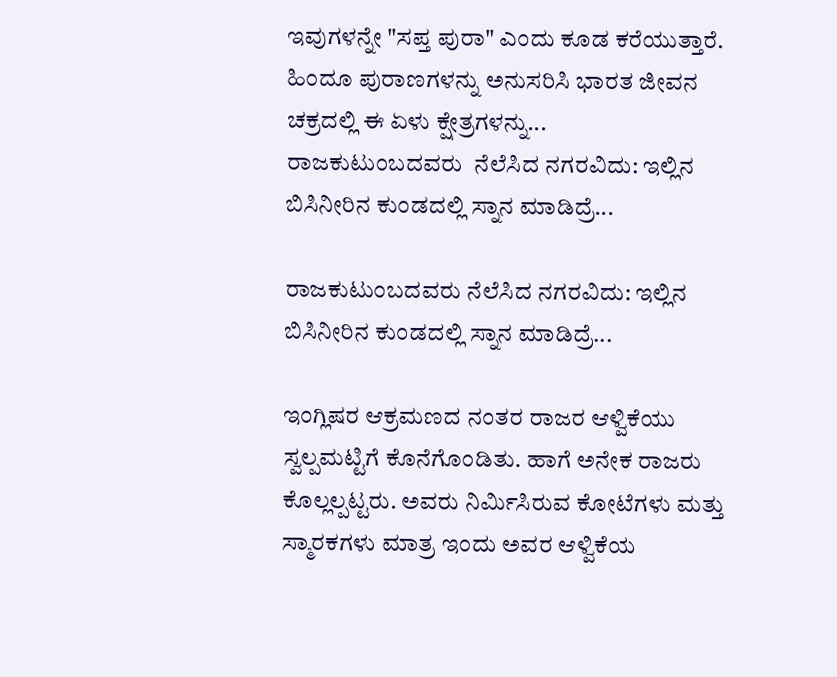ಇವುಗಳನ್ನೇ "ಸಪ್ತ ಪುರಾ" ಎಂದು ಕೂಡ ಕರೆಯುತ್ತಾರೆ. ಹಿಂದೂ ಪುರಾಣಗಳನ್ನು ಅನುಸರಿಸಿ ಭಾರತ ಜೀವನ ಚಕ್ರದಲ್ಲಿ ಈ ಏಳು ಕ್ಷೇತ್ರಗಳನ್ನು...
ರಾಜಕುಟುಂಬದವರು  ನೆಲೆಸಿದ ನಗರವಿದು: ಇಲ್ಲಿನ ಬಿಸಿನೀರಿನ ಕುಂಡದಲ್ಲಿ ಸ್ನಾನ ಮಾಡಿದ್ರೆ...

ರಾಜಕುಟುಂಬದವರು ನೆಲೆಸಿದ ನಗರವಿದು: ಇಲ್ಲಿನ ಬಿಸಿನೀರಿನ ಕುಂಡದಲ್ಲಿ ಸ್ನಾನ ಮಾಡಿದ್ರೆ...

ಇಂಗ್ಲಿಷರ ಆಕ್ರಮಣದ ನಂತರ ರಾಜರ ಆಳ್ವಿಕೆಯು ಸ್ವಲ್ಪಮಟ್ಟಿಗೆ ಕೊನೆಗೊಂಡಿತು. ಹಾಗೆ ಅನೇಕ ರಾಜರು ಕೊಲ್ಲಲ್ಪಟ್ಟರು. ಅವರು ನಿರ್ಮಿಸಿರುವ ಕೋಟೆಗಳು ಮತ್ತು ಸ್ಮಾರಕಗಳು ಮಾತ್ರ ಇಂದು ಅವರ ಆಳ್ವಿಕೆಯ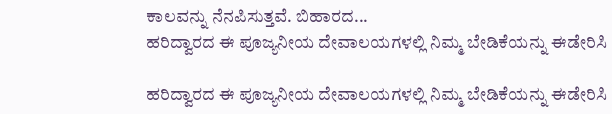ಕಾಲವನ್ನು ನೆನಪಿಸುತ್ತವೆ. ಬಿಹಾರದ...
ಹರಿದ್ವಾರದ ಈ ಪೂಜ್ಯನೀಯ ದೇವಾಲಯಗಳಲ್ಲಿ ನಿಮ್ಮ ಬೇಡಿಕೆಯನ್ನು ಈಡೇರಿಸಿ

ಹರಿದ್ವಾರದ ಈ ಪೂಜ್ಯನೀಯ ದೇವಾಲಯಗಳಲ್ಲಿ ನಿಮ್ಮ ಬೇಡಿಕೆಯನ್ನು ಈಡೇರಿಸಿ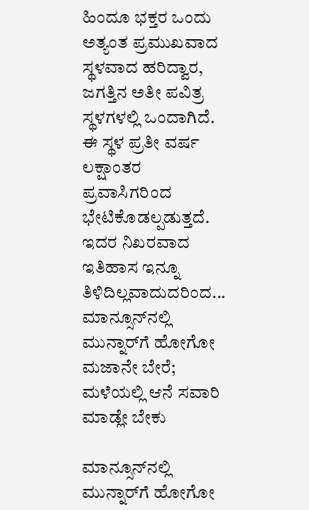ಹಿಂದೂ ಭಕ್ತರ ಒಂದು ಅತ್ಯಂತ ಪ್ರಮುಖವಾದ ಸ್ಥಳವಾದ ಹರಿದ್ವಾರ, ಜಗತ್ತಿನ ಅತೀ ಪವಿತ್ರ ಸ್ಥಳಗಳಲ್ಲಿ ಒಂದಾಗಿದೆ. ಈ ಸ್ಥಳ ಪ್ರತೀ ವರ್ಷ ಲಕ್ಷಾಂತರ ಪ್ರವಾಸಿಗರಿಂದ ಭೇಟಿಕೊಡಲ್ಪಡುತ್ತದೆ. ಇದರ ನಿಖರವಾದ ಇತಿಹಾಸ ಇನ್ನೂ ತಿಳಿದಿಲ್ಲವಾದುದರಿಂದ...
ಮಾನ್ಸೂನ್‌ನಲ್ಲಿ ಮುನ್ನಾರ್‌ಗೆ ಹೋಗೋ ಮಜಾನೇ ಬೇರೆ; ಮಳೆಯಲ್ಲಿ ಆನೆ ಸವಾರಿ ಮಾಡ್ಲೇ ಬೇಕು

ಮಾನ್ಸೂನ್‌ನಲ್ಲಿ ಮುನ್ನಾರ್‌ಗೆ ಹೋಗೋ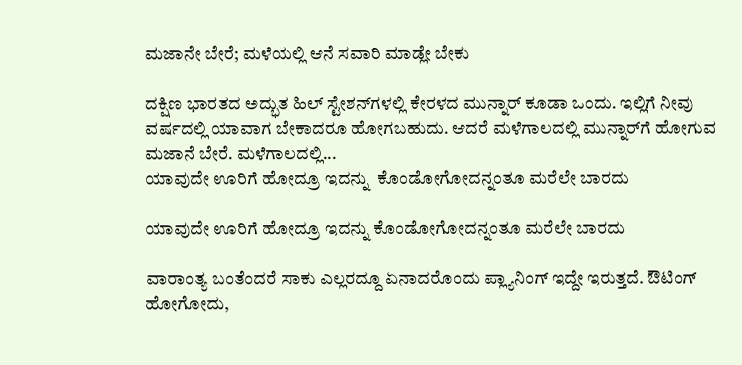ಮಜಾನೇ ಬೇರೆ; ಮಳೆಯಲ್ಲಿ ಆನೆ ಸವಾರಿ ಮಾಡ್ಲೇ ಬೇಕು

ದಕ್ಷಿಣ ಭಾರತದ ಅದ್ಭುತ ಹಿಲ್‌ ಸ್ಟೇಶನ್‌ಗಳಲ್ಲಿ ಕೇರಳದ ಮುನ್ನಾರ್‌ ಕೂಡಾ ಒಂದು. ಇಲ್ಲಿಗೆ ನೀವು ವರ್ಷದಲ್ಲಿ ಯಾವಾಗ ಬೇಕಾದರೂ ಹೋಗಬಹುದು. ಆದರೆ ಮಳೆಗಾಲದಲ್ಲಿ ಮುನ್ನಾರ್‌ಗೆ ಹೋಗುವ ಮಜಾನೆ ಬೇರೆ. ಮಳೆಗಾಲದಲ್ಲಿ...
ಯಾವುದೇ ಊರಿಗೆ ಹೋದ್ರೂ ಇದನ್ನು  ಕೊಂಡೋಗೋದನ್ನಂತೂ ಮರೆಲೇ ಬಾರದು

ಯಾವುದೇ ಊರಿಗೆ ಹೋದ್ರೂ ಇದನ್ನು ಕೊಂಡೋಗೋದನ್ನಂತೂ ಮರೆಲೇ ಬಾರದು

ವಾರಾಂತ್ಯ ಬಂತೆಂದರೆ ಸಾಕು ಎಲ್ಲರದ್ದೂ ಏನಾದರೊಂದು ಪ್ಲ್ಯಾನಿಂಗ್ ಇದ್ದೇ ಇರುತ್ತದೆ. ಔಟಿಂಗ್ ಹೋಗೋದು,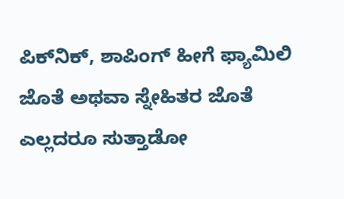ಪಿಕ್‌ನಿಕ್, ಶಾಪಿಂಗ್ ಹೀಗೆ ಫ್ಯಾಮಿಲಿ ಜೊತೆ ಅಥವಾ ಸ್ನೇಹಿತರ ಜೊತೆ ಎಲ್ಲದರೂ ಸುತ್ತಾಡೋ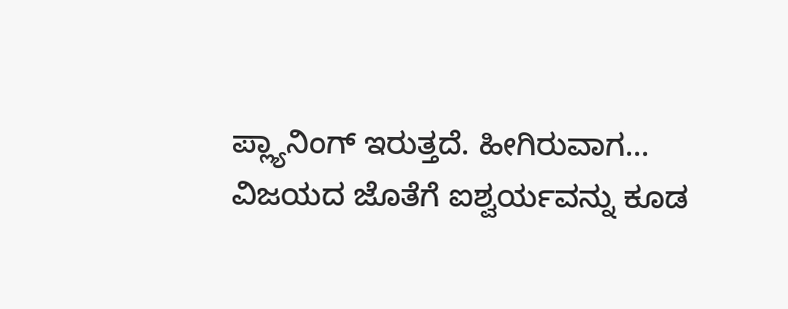ಪ್ಲ್ಯಾನಿಂಗ್ ಇರುತ್ತದೆ. ಹೀಗಿರುವಾಗ...
ವಿಜಯದ ಜೊತೆಗೆ ಐಶ್ವರ್ಯವನ್ನು ಕೂಡ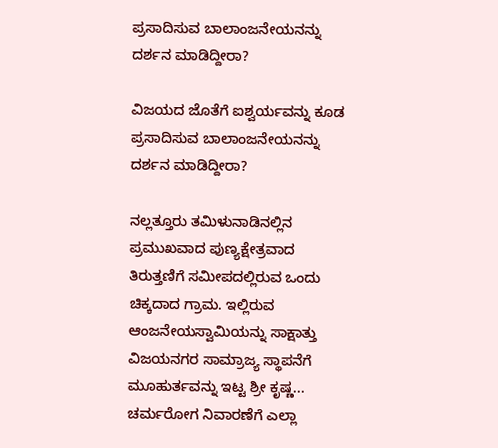ಪ್ರಸಾದಿಸುವ ಬಾಲಾಂಜನೇಯನನ್ನು ದರ್ಶನ ಮಾಡಿದ್ದೀರಾ?

ವಿಜಯದ ಜೊತೆಗೆ ಐಶ್ವರ್ಯವನ್ನು ಕೂಡ ಪ್ರಸಾದಿಸುವ ಬಾಲಾಂಜನೇಯನನ್ನು ದರ್ಶನ ಮಾಡಿದ್ದೀರಾ?

ನಲ್ಲತ್ತೂರು ತಮಿಳುನಾಡಿನಲ್ಲಿನ ಪ್ರಮುಖವಾದ ಪುಣ್ಯಕ್ಷೇತ್ರವಾದ ತಿರುತ್ತಣಿಗೆ ಸಮೀಪದಲ್ಲಿರುವ ಒಂದು ಚಿಕ್ಕದಾದ ಗ್ರಾಮ. ಇಲ್ಲಿರುವ ಆಂಜನೇಯಸ್ವಾಮಿಯನ್ನು ಸಾಕ್ಷಾತ್ತು ವಿಜಯನಗರ ಸಾಮ್ರಾಜ್ಯ ಸ್ಥಾಪನೆಗೆ ಮೂಹುರ್ತವನ್ನು ಇಟ್ಟ ಶ್ರೀ ಕೃಷ್ಣ...
ಚರ್ಮರೋಗ ನಿವಾರಣೆಗೆ ಎಲ್ಲಾ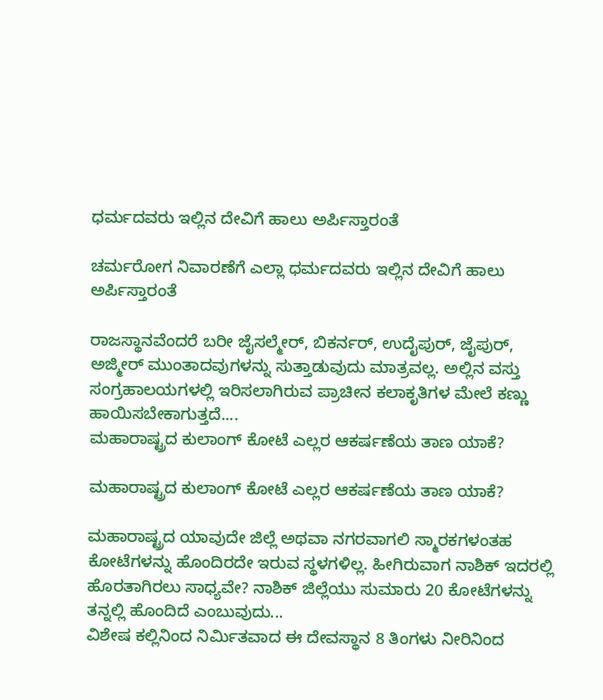ಧರ್ಮದವರು ಇಲ್ಲಿನ ದೇವಿಗೆ ಹಾಲು ಅರ್ಪಿಸ್ತಾರಂತೆ

ಚರ್ಮರೋಗ ನಿವಾರಣೆಗೆ ಎಲ್ಲಾ ಧರ್ಮದವರು ಇಲ್ಲಿನ ದೇವಿಗೆ ಹಾಲು ಅರ್ಪಿಸ್ತಾರಂತೆ

ರಾಜಸ್ಥಾನವೆಂದರೆ ಬರೀ ಜೈಸಲ್ಮೇರ್, ಬಿಕರ್ನರ್, ಉದೈಪುರ್, ಜೈಪುರ್, ಅಜ್ಮೀರ್ ಮುಂತಾದವುಗಳನ್ನು ಸುತ್ತಾಡುವುದು ಮಾತ್ರವಲ್ಲ. ಅಲ್ಲಿನ ವಸ್ತು ಸಂಗ್ರಹಾಲಯಗಳಲ್ಲಿ ಇರಿಸಲಾಗಿರುವ ಪ್ರಾಚೀನ ಕಲಾಕೃತಿಗಳ ಮೇಲೆ ಕಣ್ಣು ಹಾಯಿಸಬೇಕಾಗುತ್ತದೆ....
ಮಹಾರಾಷ್ಟ್ರದ ಕುಲಾಂಗ್ ಕೋಟೆ ಎಲ್ಲರ ಆಕರ್ಷಣೆಯ ತಾಣ ಯಾಕೆ?

ಮಹಾರಾಷ್ಟ್ರದ ಕುಲಾಂಗ್ ಕೋಟೆ ಎಲ್ಲರ ಆಕರ್ಷಣೆಯ ತಾಣ ಯಾಕೆ?

ಮಹಾರಾಷ್ಟ್ರದ ಯಾವುದೇ ಜಿಲ್ಲೆ ಅಥವಾ ನಗರವಾಗಲಿ ಸ್ಮಾರಕಗಳಂತಹ ಕೋಟೆಗಳನ್ನು ಹೊಂದಿರದೇ ಇರುವ ಸ್ಥಳಗಳಿಲ್ಲ. ಹೀಗಿರುವಾಗ ನಾಶಿಕ್ ಇದರಲ್ಲಿ ಹೊರತಾಗಿರಲು ಸಾಧ್ಯವೇ? ನಾಶಿಕ್ ಜಿಲ್ಲೆಯು ಸುಮಾರು 20 ಕೋಟೆಗಳನ್ನು ತನ್ನಲ್ಲಿ ಹೊಂದಿದೆ ಎಂಬುವುದು...
ವಿಶೇಷ ಕಲ್ಲಿನಿಂದ ನಿರ್ಮಿತವಾದ ಈ ದೇವಸ್ಥಾನ 8 ತಿಂಗಳು ನೀರಿನಿಂದ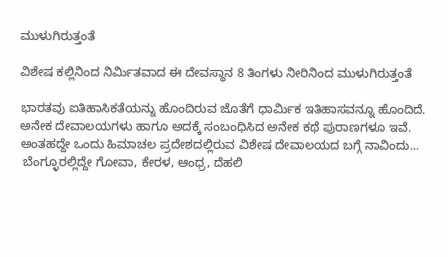ಮುಳುಗಿರುತ್ತಂತೆ

ವಿಶೇಷ ಕಲ್ಲಿನಿಂದ ನಿರ್ಮಿತವಾದ ಈ ದೇವಸ್ಥಾನ 8 ತಿಂಗಳು ನೀರಿನಿಂದ ಮುಳುಗಿರುತ್ತಂತೆ

ಭಾರತವು ಐತಿಹಾಸಿಕತೆಯನ್ನು ಹೊಂದಿರುವ ಜೊತೆಗೆ ಧಾರ್ಮಿಕ ಇತಿಹಾಸವನ್ನೂ ಹೊಂದಿದೆ. ಅನೇಕ ದೇವಾಲಯಗಳು ಹಾಗೂ ಅದಕ್ಕೆ ಸಂಬಂಧಿಸಿದ ಅನೇಕ ಕಥೆ ಪುರಾಣಗಳೂ ಇವೆ. ಅಂತಹದ್ದೇ ಒಂದು ಹಿಮಾಚಲ ಪ್ರದೇಶದಲ್ಲಿರುವ ವಿಶೇಷ ದೇವಾಲಯದ ಬಗ್ಗೆ ನಾವಿಂದು...
 ಬೆಂಗ್ಳೂರಲ್ಲಿದ್ದೇ ಗೋವಾ, ಕೇರಳ, ಆಂಧ್ರ, ದೆಹಲಿ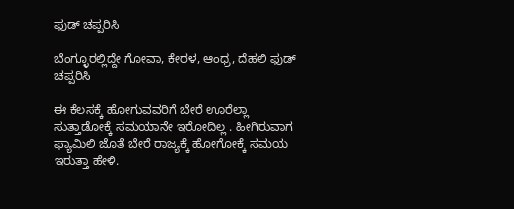ಫುಡ್ ಚಪ್ಪರಿಸಿ

ಬೆಂಗ್ಳೂರಲ್ಲಿದ್ದೇ ಗೋವಾ, ಕೇರಳ, ಆಂಧ್ರ, ದೆಹಲಿ ಫುಡ್ ಚಪ್ಪರಿಸಿ

ಈ ಕೆಲಸಕ್ಕೆ ಹೋಗುವವರಿಗೆ ಬೇರೆ ಊರೆಲ್ಲಾ ಸುತ್ತಾಡೋಕ್ಕೆ ಸಮಯಾನೇ ಇರೋದಿಲ್ಲ . ಹೀಗಿರುವಾಗ ಫ್ಯಾಮಿಲಿ ಜೊತೆ ಬೇರೆ ರಾಜ್ಯಕ್ಕೆ ಹೋಗೋಕ್ಕೆ ಸಮಯ ಇರುತ್ತಾ ಹೇಳಿ.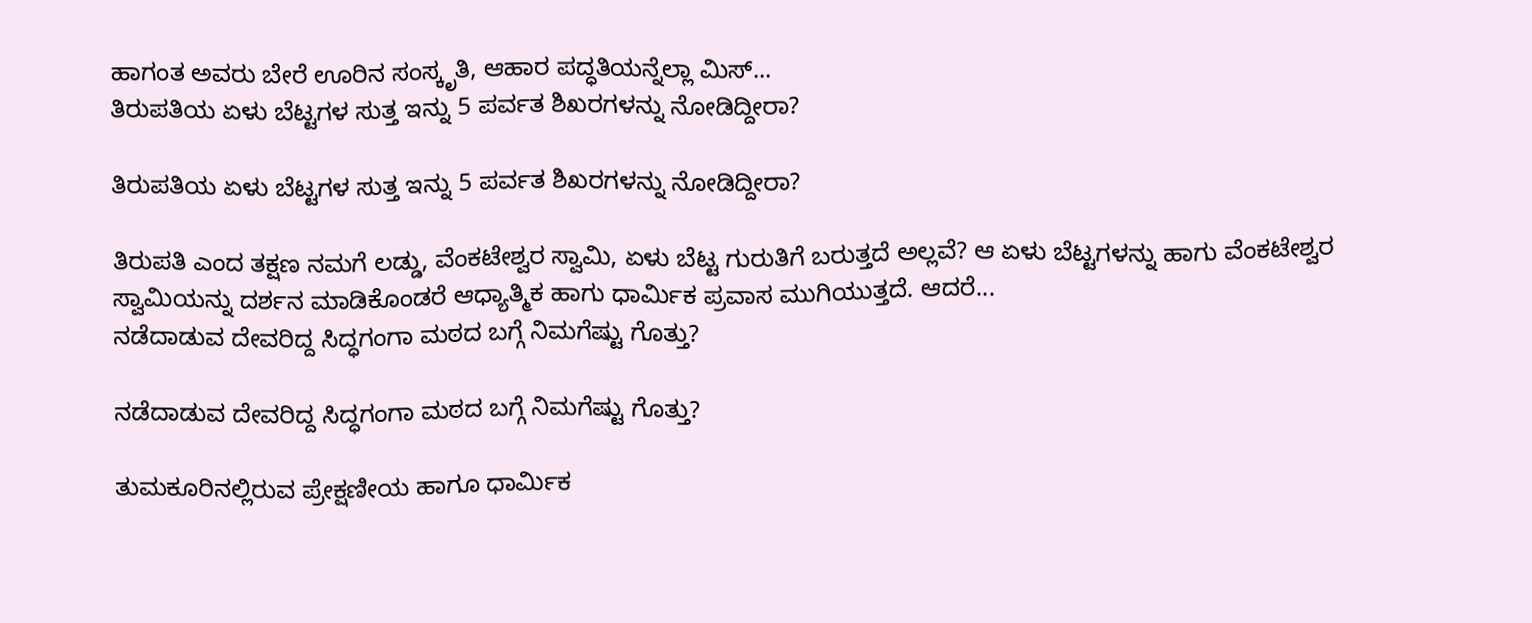ಹಾಗಂತ ಅವರು ಬೇರೆ ಊರಿನ ಸಂಸ್ಕೃತಿ, ಆಹಾರ ಪದ್ಧತಿಯನ್ನೆಲ್ಲಾ ಮಿಸ್...
ತಿರುಪತಿಯ ಏಳು ಬೆಟ್ಟಗಳ ಸುತ್ತ ಇನ್ನು 5 ಪರ್ವತ ಶಿಖರಗಳನ್ನು ನೋಡಿದ್ದೀರಾ?

ತಿರುಪತಿಯ ಏಳು ಬೆಟ್ಟಗಳ ಸುತ್ತ ಇನ್ನು 5 ಪರ್ವತ ಶಿಖರಗಳನ್ನು ನೋಡಿದ್ದೀರಾ?

ತಿರುಪತಿ ಎಂದ ತಕ್ಷಣ ನಮಗೆ ಲಡ್ಡು, ವೆಂಕಟೇಶ್ವರ ಸ್ವಾಮಿ, ಏಳು ಬೆಟ್ಟ ಗುರುತಿಗೆ ಬರುತ್ತದೆ ಅಲ್ಲವೆ? ಆ ಏಳು ಬೆಟ್ಟಗಳನ್ನು ಹಾಗು ವೆಂಕಟೇಶ್ವರ ಸ್ವಾಮಿಯನ್ನು ದರ್ಶನ ಮಾಡಿಕೊಂಡರೆ ಆಧ್ಯಾತ್ಮಿಕ ಹಾಗು ಧಾರ್ಮಿಕ ಪ್ರವಾಸ ಮುಗಿಯುತ್ತದೆ. ಆದರೆ...
ನಡೆದಾಡುವ ದೇವರಿದ್ದ ಸಿದ್ಧಗಂಗಾ ಮಠದ ಬಗ್ಗೆ ನಿಮಗೆಷ್ಟು ಗೊತ್ತು?

ನಡೆದಾಡುವ ದೇವರಿದ್ದ ಸಿದ್ಧಗಂಗಾ ಮಠದ ಬಗ್ಗೆ ನಿಮಗೆಷ್ಟು ಗೊತ್ತು?

ತುಮಕೂರಿನಲ್ಲಿರುವ ಪ್ರೇಕ್ಷಣೀಯ ಹಾಗೂ ಧಾರ್ಮಿಕ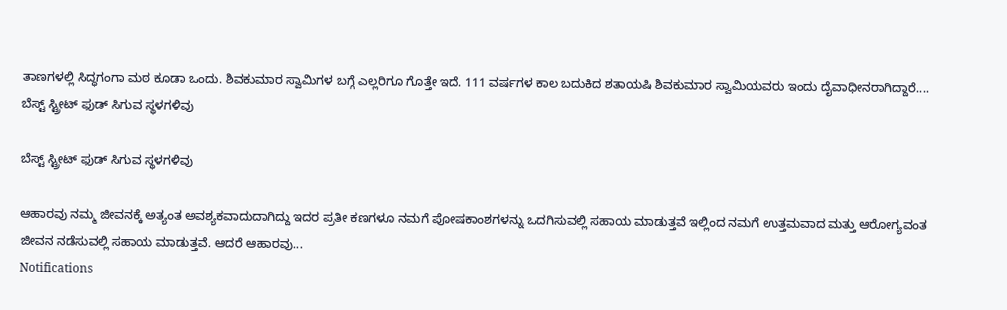ತಾಣಗಳಲ್ಲಿ ಸಿದ್ಧಗಂಗಾ ಮಠ ಕೂಡಾ ಒಂದು. ಶಿವಕುಮಾರ ಸ್ವಾಮಿಗಳ ಬಗ್ಗೆ ಎಲ್ಲರಿಗೂ ಗೊತ್ತೇ ಇದೆ. 111 ವರ್ಷಗಳ ಕಾಲ ಬದುಕಿದ ಶತಾಯಷಿ ಶಿವಕುಮಾರ ಸ್ವಾಮಿಯವರು ಇಂದು ದೈವಾಧೀನರಾಗಿದ್ದಾರೆ....
ಬೆಸ್ಟ್‌ ಸ್ಟ್ರೀಟ್ ಫುಡ್ ಸಿಗುವ ಸ್ಥಳಗಳಿವು

ಬೆಸ್ಟ್‌ ಸ್ಟ್ರೀಟ್ ಫುಡ್ ಸಿಗುವ ಸ್ಥಳಗಳಿವು

ಆಹಾರವು ನಮ್ಮ ಜೀವನಕ್ಕೆ ಅತ್ಯಂತ ಅವಶ್ಯಕವಾದುದಾಗಿದ್ದು ಇದರ ಪ್ರತೀ ಕಣಗಳೂ ನಮಗೆ ಪೋಷಕಾಂಶಗಳನ್ನು ಒದಗಿಸುವಲ್ಲಿ ಸಹಾಯ ಮಾಡುತ್ತವೆ ಇಲ್ಲಿಂದ ನಮಗೆ ಉತ್ತಮವಾದ ಮತ್ತು ಆರೋಗ್ಯವಂತ ಜೀವನ ನಡೆಸುವಲ್ಲಿ ಸಹಾಯ ಮಾಡುತ್ತವೆ. ಆದರೆ ಆಹಾರವು...
Notifications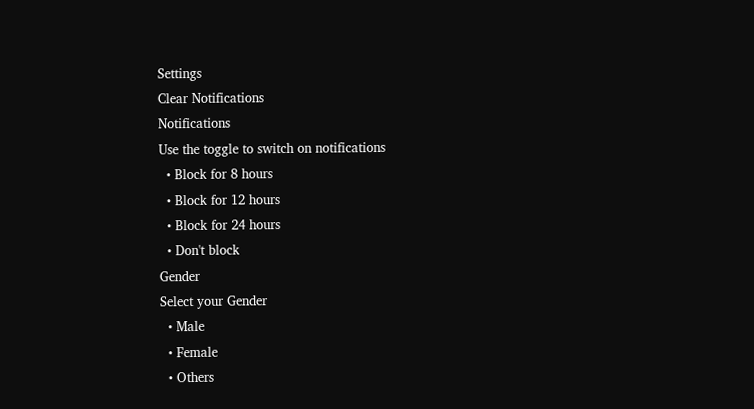Settings
Clear Notifications
Notifications
Use the toggle to switch on notifications
  • Block for 8 hours
  • Block for 12 hours
  • Block for 24 hours
  • Don't block
Gender
Select your Gender
  • Male
  • Female
  • Others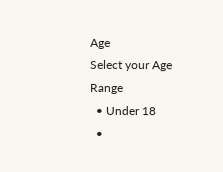Age
Select your Age Range
  • Under 18
  •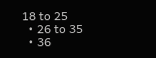18 to 25
  • 26 to 35
  • 36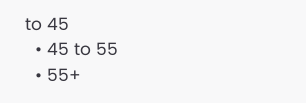to 45
  • 45 to 55
  • 55+